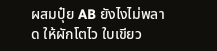ผสมปุ๋ย AB ยังไงไม่พลาด ให้ผักโตไว ใบเขียว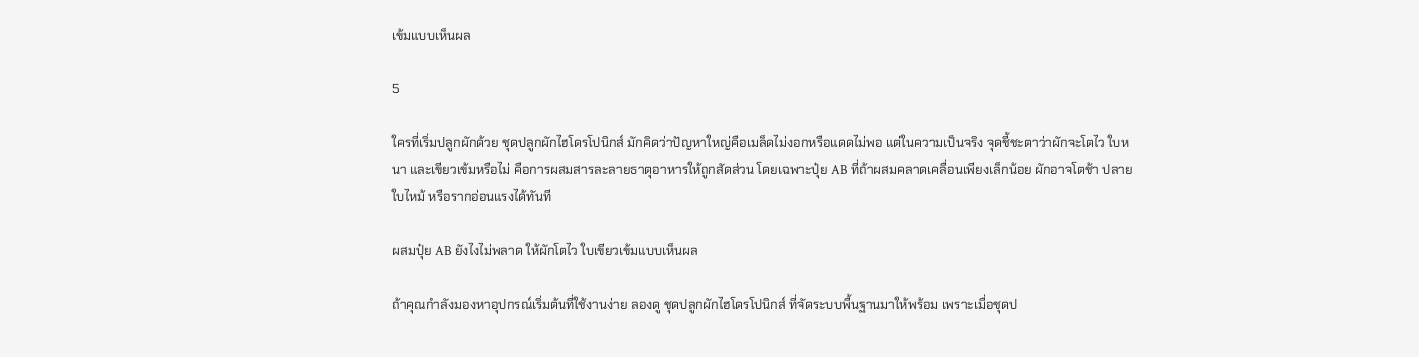เข้มแบบเห็นผล

5

ใครที่เริ่มปลูกผักด้วย ชุดปลูกผักไฮโดรโปนิกส์ มักคิดว่าปัญหาใหญ่คือเมล็ดไม่งอกหรือแดดไม่พอ แต่ในความเป็นจริง จุดชี้ชะตาว่าผักจะโตไว ใบหนา และเขียวเข้มหรือไม่ คือการผสมสารละลายธาตุอาหารให้ถูกสัดส่วน โดยเฉพาะปุ๋ย AB ที่ถ้าผสมคลาดเคลื่อนเพียงเล็กน้อย ผักอาจโตช้า ปลายใบไหม้ หรือรากอ่อนแรงได้ทันที

ผสมปุ๋ย AB ยังไงไม่พลาด ให้ผักโตไว ใบเขียวเข้มแบบเห็นผล

ถ้าคุณกำลังมองหาอุปกรณ์เริ่มต้นที่ใช้งานง่าย ลองดู ชุดปลูกผักไฮโดรโปนิกส์ ที่จัดระบบพื้นฐานมาให้พร้อม เพราะเมื่อชุดป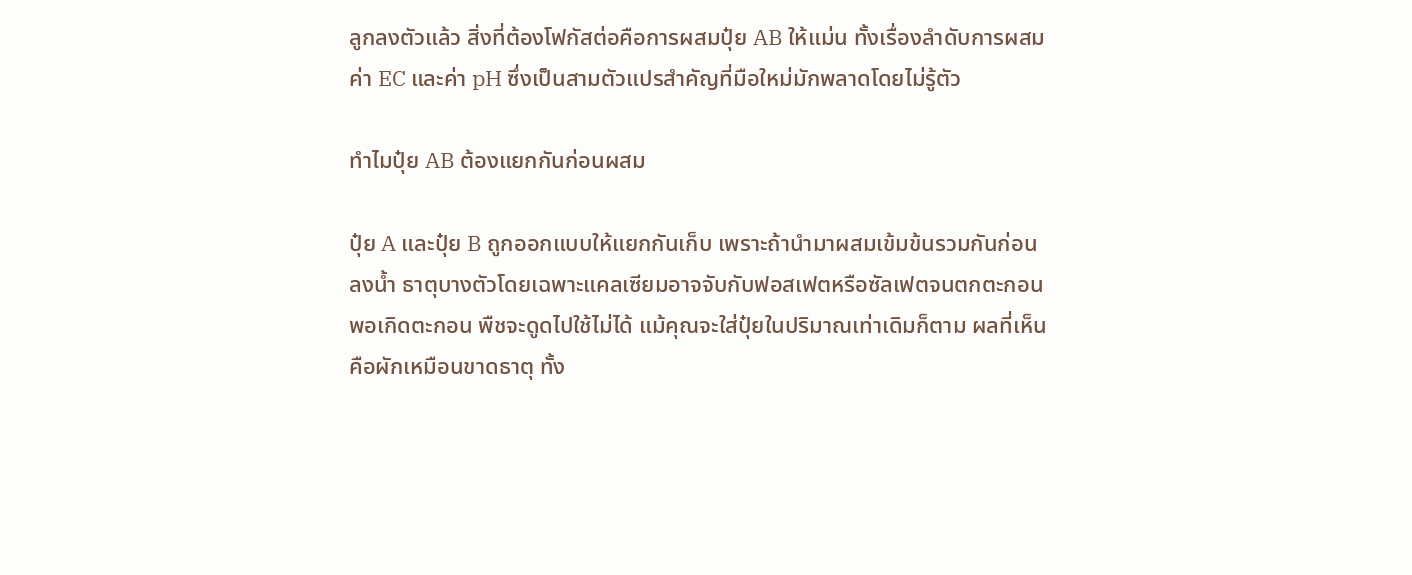ลูกลงตัวแล้ว สิ่งที่ต้องโฟกัสต่อคือการผสมปุ๋ย AB ให้แม่น ทั้งเรื่องลำดับการผสม ค่า EC และค่า pH ซึ่งเป็นสามตัวแปรสำคัญที่มือใหม่มักพลาดโดยไม่รู้ตัว

ทำไมปุ๋ย AB ต้องแยกกันก่อนผสม

ปุ๋ย A และปุ๋ย B ถูกออกแบบให้แยกกันเก็บ เพราะถ้านำมาผสมเข้มข้นรวมกันก่อนลงน้ำ ธาตุบางตัวโดยเฉพาะแคลเซียมอาจจับกับฟอสเฟตหรือซัลเฟตจนตกตะกอน พอเกิดตะกอน พืชจะดูดไปใช้ไม่ได้ แม้คุณจะใส่ปุ๋ยในปริมาณเท่าเดิมก็ตาม ผลที่เห็นคือผักเหมือนขาดธาตุ ทั้ง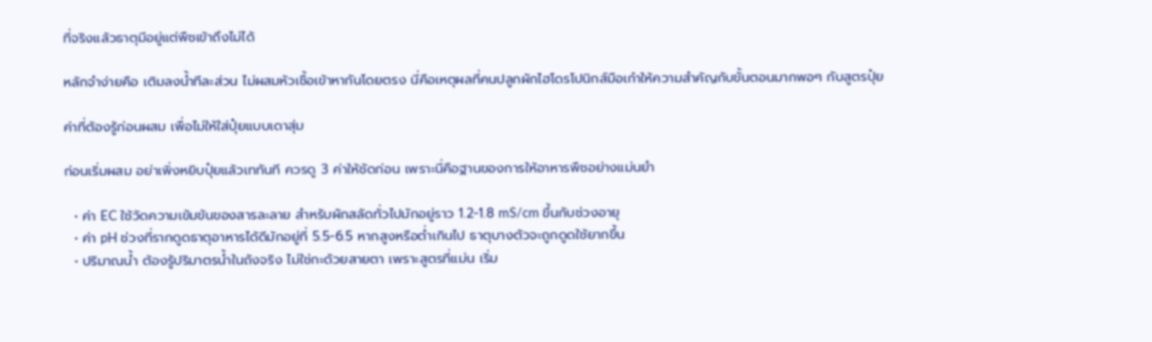ที่จริงแล้วธาตุมีอยู่แต่พืชเข้าถึงไม่ได้

หลักจำง่ายคือ เติมลงน้ำทีละส่วน ไม่ผสมหัวเชื้อเข้าหากันโดยตรง นี่คือเหตุผลที่คนปลูกผักไฮโดรโปนิกส์มือเก๋าให้ความสำคัญกับขั้นตอนมากพอๆ กับสูตรปุ๋ย

ค่าที่ต้องรู้ก่อนผสม เพื่อไม่ให้ใส่ปุ๋ยแบบเดาสุ่ม

ก่อนเริ่มผสม อย่าเพิ่งหยิบปุ๋ยแล้วเททันที ควรดู 3 ค่าให้ชัดก่อน เพราะนี่คือฐานของการให้อาหารพืชอย่างแม่นยำ

  • ค่า EC ใช้วัดความเข้มข้นของสารละลาย สำหรับผักสลัดทั่วไปมักอยู่ราว 1.2-1.8 mS/cm ขึ้นกับช่วงอายุ
  • ค่า pH ช่วงที่รากดูดธาตุอาหารได้ดีมักอยู่ที่ 5.5-6.5 หากสูงหรือต่ำเกินไป ธาตุบางตัวจะถูกดูดใช้ยากขึ้น
  • ปริมาณน้ำ ต้องรู้ปริมาตรน้ำในถังจริง ไม่ใช่กะด้วยสายตา เพราะสูตรที่แม่น เริ่ม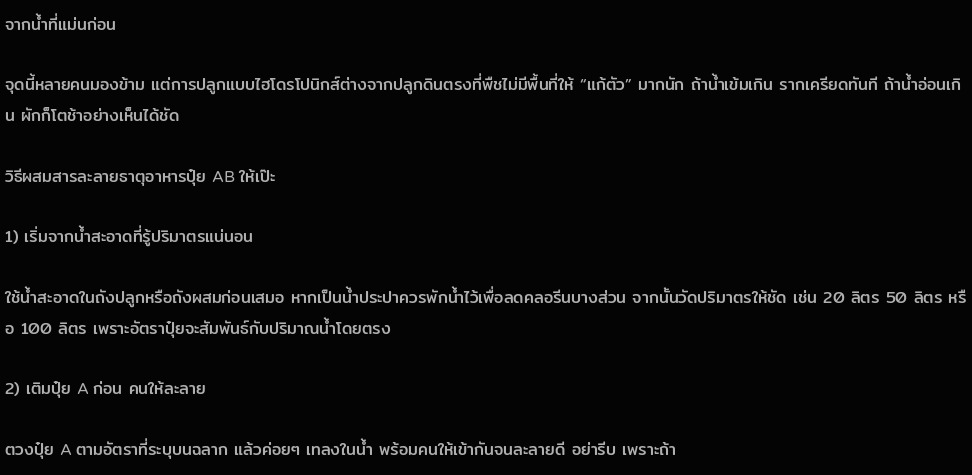จากน้ำที่แม่นก่อน

จุดนี้หลายคนมองข้าม แต่การปลูกแบบไฮโดรโปนิกส์ต่างจากปลูกดินตรงที่พืชไม่มีพื้นที่ให้ “แก้ตัว” มากนัก ถ้าน้ำเข้มเกิน รากเครียดทันที ถ้าน้ำอ่อนเกิน ผักก็โตช้าอย่างเห็นได้ชัด

วิธีผสมสารละลายธาตุอาหารปุ๋ย AB ให้เป๊ะ

1) เริ่มจากน้ำสะอาดที่รู้ปริมาตรแน่นอน

ใช้น้ำสะอาดในถังปลูกหรือถังผสมก่อนเสมอ หากเป็นน้ำประปาควรพักน้ำไว้เพื่อลดคลอรีนบางส่วน จากนั้นวัดปริมาตรให้ชัด เช่น 20 ลิตร 50 ลิตร หรือ 100 ลิตร เพราะอัตราปุ๋ยจะสัมพันธ์กับปริมาณน้ำโดยตรง

2) เติมปุ๋ย A ก่อน คนให้ละลาย

ตวงปุ๋ย A ตามอัตราที่ระบุบนฉลาก แล้วค่อยๆ เทลงในน้ำ พร้อมคนให้เข้ากันจนละลายดี อย่ารีบ เพราะถ้า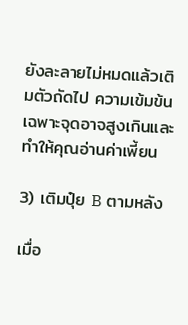ยังละลายไม่หมดแล้วเติมตัวถัดไป ความเข้มข้นเฉพาะจุดอาจสูงเกินและทำให้คุณอ่านค่าเพี้ยน

3) เติมปุ๋ย B ตามหลัง

เมื่อ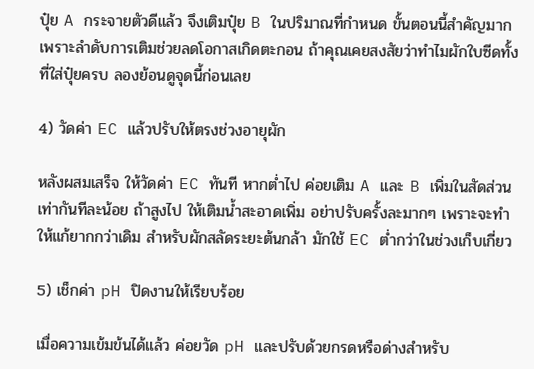ปุ๋ย A กระจายตัวดีแล้ว จึงเติมปุ๋ย B ในปริมาณที่กำหนด ขั้นตอนนี้สำคัญมาก เพราะลำดับการเติมช่วยลดโอกาสเกิดตะกอน ถ้าคุณเคยสงสัยว่าทำไมผักใบซีดทั้งที่ใส่ปุ๋ยครบ ลองย้อนดูจุดนี้ก่อนเลย

4) วัดค่า EC แล้วปรับให้ตรงช่วงอายุผัก

หลังผสมเสร็จ ให้วัดค่า EC ทันที หากต่ำไป ค่อยเติม A และ B เพิ่มในสัดส่วนเท่ากันทีละน้อย ถ้าสูงไป ให้เติมน้ำสะอาดเพิ่ม อย่าปรับครั้งละมากๆ เพราะจะทำให้แก้ยากกว่าเดิม สำหรับผักสลัดระยะต้นกล้า มักใช้ EC ต่ำกว่าในช่วงเก็บเกี่ยว

5) เช็กค่า pH ปิดงานให้เรียบร้อย

เมื่อความเข้มข้นได้แล้ว ค่อยวัด pH และปรับด้วยกรดหรือด่างสำหรับ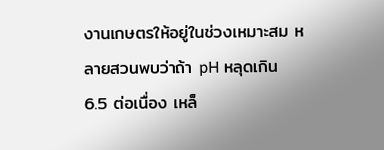งานเกษตรให้อยู่ในช่วงเหมาะสม หลายสวนพบว่าถ้า pH หลุดเกิน 6.5 ต่อเนื่อง เหล็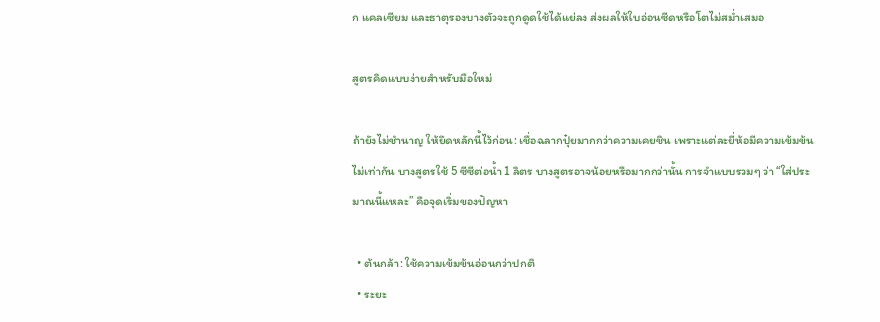ก แคลเซียม และธาตุรองบางตัวจะถูกดูดใช้ได้แย่ลง ส่งผลให้ใบอ่อนซีดหรือโตไม่สม่ำเสมอ

สูตรคิดแบบง่ายสำหรับมือใหม่

ถ้ายังไม่ชำนาญ ให้ยึดหลักนี้ไว้ก่อน: เชื่อฉลากปุ๋ยมากกว่าความเคยชิน เพราะแต่ละยี่ห้อมีความเข้มข้นไม่เท่ากัน บางสูตรใช้ 5 ซีซีต่อน้ำ 1 ลิตร บางสูตรอาจน้อยหรือมากกว่านั้น การจำแบบรวมๆ ว่า “ใส่ประมาณนี้แหละ” คือจุดเริ่มของปัญหา

  • ต้นกล้า: ใช้ความเข้มข้นอ่อนกว่าปกติ
  • ระยะ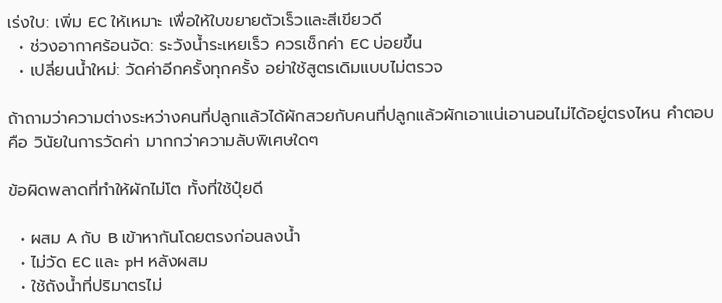เร่งใบ: เพิ่ม EC ให้เหมาะ เพื่อให้ใบขยายตัวเร็วและสีเขียวดี
  • ช่วงอากาศร้อนจัด: ระวังน้ำระเหยเร็ว ควรเช็กค่า EC บ่อยขึ้น
  • เปลี่ยนน้ำใหม่: วัดค่าอีกครั้งทุกครั้ง อย่าใช้สูตรเดิมแบบไม่ตรวจ

ถ้าถามว่าความต่างระหว่างคนที่ปลูกแล้วได้ผักสวยกับคนที่ปลูกแล้วผักเอาแน่เอานอนไม่ได้อยู่ตรงไหน คำตอบคือ วินัยในการวัดค่า มากกว่าความลับพิเศษใดๆ

ข้อผิดพลาดที่ทำให้ผักไม่โต ทั้งที่ใช้ปุ๋ยดี

  • ผสม A กับ B เข้าหากันโดยตรงก่อนลงน้ำ
  • ไม่วัด EC และ pH หลังผสม
  • ใช้ถังน้ำที่ปริมาตรไม่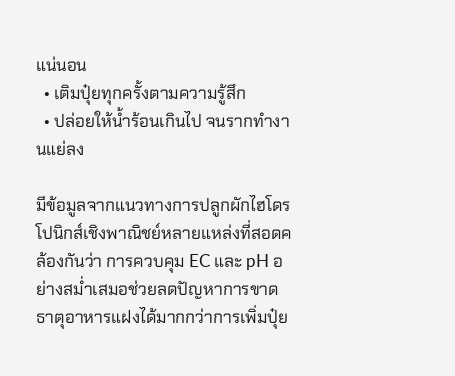แน่นอน
  • เติมปุ๋ยทุกครั้งตามความรู้สึก
  • ปล่อยให้น้ำร้อนเกินไป จนรากทำงานแย่ลง

มีข้อมูลจากแนวทางการปลูกผักไฮโดรโปนิกส์เชิงพาณิชย์หลายแหล่งที่สอดคล้องกันว่า การควบคุม EC และ pH อย่างสม่ำเสมอช่วยลดปัญหาการขาดธาตุอาหารแฝงได้มากกว่าการเพิ่มปุ๋ย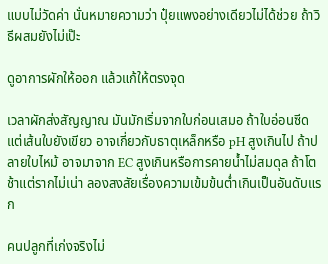แบบไม่วัดค่า นั่นหมายความว่า ปุ๋ยแพงอย่างเดียวไม่ได้ช่วย ถ้าวิธีผสมยังไม่เป๊ะ

ดูอาการผักให้ออก แล้วแก้ให้ตรงจุด

เวลาผักส่งสัญญาณ มันมักเริ่มจากใบก่อนเสมอ ถ้าใบอ่อนซีดแต่เส้นใบยังเขียว อาจเกี่ยวกับธาตุเหล็กหรือ pH สูงเกินไป ถ้าปลายใบไหม้ อาจมาจาก EC สูงเกินหรือการคายน้ำไม่สมดุล ถ้าโตช้าแต่รากไม่เน่า ลองสงสัยเรื่องความเข้มข้นต่ำเกินเป็นอันดับแรก

คนปลูกที่เก่งจริงไม่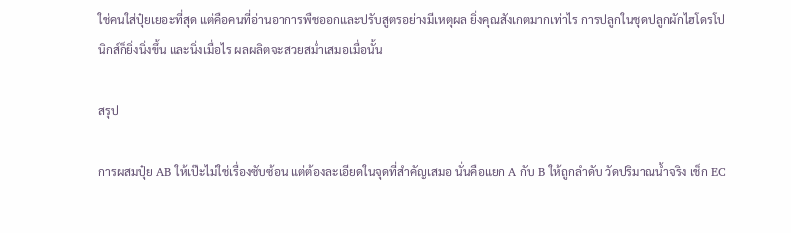ใช่คนใส่ปุ๋ยเยอะที่สุด แต่คือคนที่อ่านอาการพืชออกและปรับสูตรอย่างมีเหตุผล ยิ่งคุณสังเกตมากเท่าไร การปลูกในชุดปลูกผักไฮโดรโปนิกส์ก็ยิ่งนิ่งขึ้น และนิ่งเมื่อไร ผลผลิตจะสวยสม่ำเสมอเมื่อนั้น

สรุป

การผสมปุ๋ย AB ให้เป๊ะไม่ใช่เรื่องซับซ้อน แต่ต้องละเอียดในจุดที่สำคัญเสมอ นั่นคือแยก A กับ B ให้ถูกลำดับ วัดปริมาณน้ำจริง เช็ก EC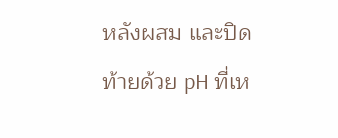หลังผสม และปิดท้ายด้วย pH ที่เห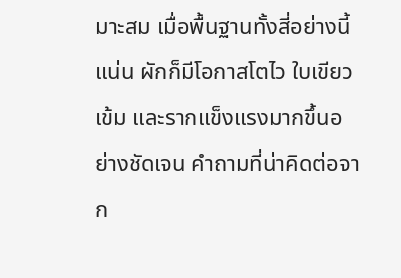มาะสม เมื่อพื้นฐานทั้งสี่อย่างนี้แน่น ผักก็มีโอกาสโตไว ใบเขียวเข้ม และรากแข็งแรงมากขึ้นอย่างชัดเจน คำถามที่น่าคิดต่อจาก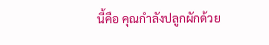นี้คือ คุณกำลังปลูกผักด้วย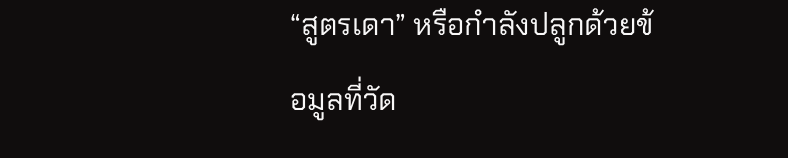“สูตรเดา” หรือกำลังปลูกด้วยข้อมูลที่วัด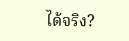ได้จริง?